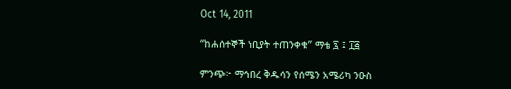Oct 14, 2011

“ከሐሰተኞች ነቢያት ተጠንቀቁ” ማቴ ፯ ፤ ፲፭

ምንጭ፦ ማኅበረ ቅዱሳን የሰሜን አሜሪካ ንዑስ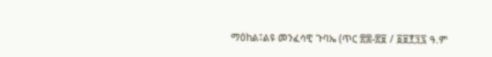ማዕከል፤ልዩ መንፈሳዊ ጉባኤ (ጥር ፳፰-፳፱ / ፩፱፻፺፯ ዓ.ም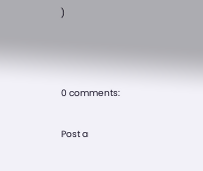)



0 comments:

Post a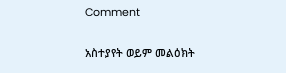Comment

አስተያየት ወይም መልዕክት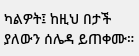ካልዎት፤ ከዚህ በታች ያለውን ሰሌዳ ይጠቀሙ።